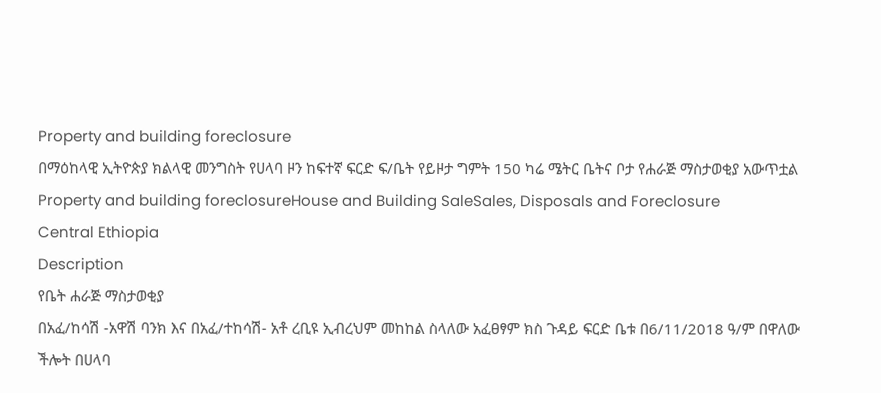Property and building foreclosure
በማዕከላዊ ኢትዮጵያ ክልላዊ መንግስት የሀላባ ዞን ከፍተኛ ፍርድ ፍ/ቤት የይዞታ ግምት 150 ካሬ ሜትር ቤትና ቦታ የሐራጅ ማስታወቂያ አውጥቷል
Property and building foreclosureHouse and Building SaleSales, Disposals and Foreclosure
Central Ethiopia
Description
የቤት ሐራጅ ማስታወቂያ
በአፈ/ከሳሽ -አዋሽ ባንክ እና በአፈ/ተከሳሽ- አቶ ረቢዩ ኢብረህም መከከል ስላለው አፈፀፃም ክስ ጉዳይ ፍርድ ቤቱ በ6/11/2018 ዓ/ም በዋለው ችሎት በሀላባ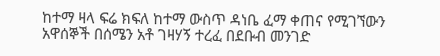ከተማ ዛላ ፍሬ ክፍለ ከተማ ውስጥ ዳነቤ ፈማ ቀጠና የሚገኘውን አዋሰኞች በሰሜን አቶ ገዛሃኝ ተረፈ በደቡብ መንገድ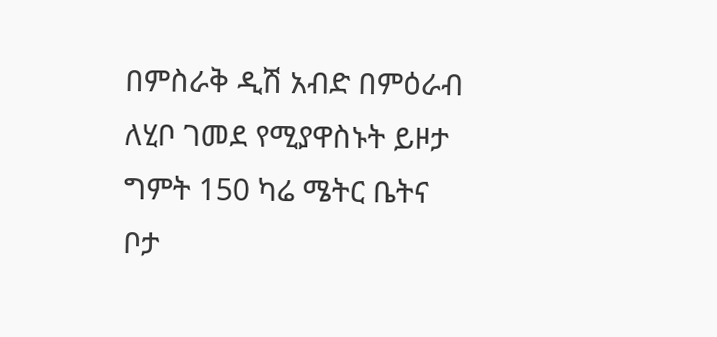በምስራቅ ዲሽ አብድ በምዕራብ ለሂቦ ገመደ የሚያዋስኑት ይዞታ ግምት 150 ካሬ ሜትር ቤትና ቦታ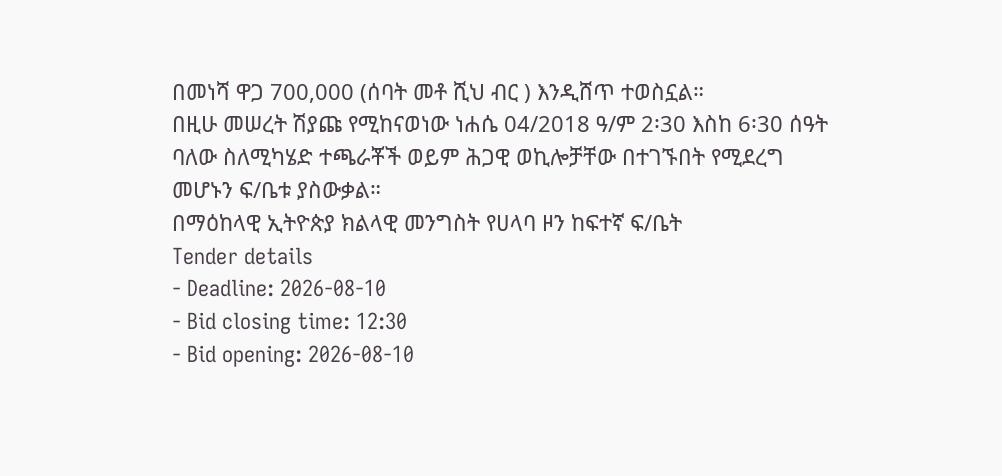በመነሻ ዋጋ 700,000 (ሰባት መቶ ሺህ ብር ) እንዲሸጥ ተወስኗል።
በዚሁ መሠረት ሽያጩ የሚከናወነው ነሐሴ 04/2018 ዓ/ም 2፡30 እስከ 6፡30 ሰዓት ባለው ስለሚካሄድ ተጫራቾች ወይም ሕጋዊ ወኪሎቻቸው በተገኙበት የሚደረግ መሆኑን ፍ/ቤቱ ያስውቃል።
በማዕከላዊ ኢትዮጵያ ክልላዊ መንግስት የሀላባ ዞን ከፍተኛ ፍ/ቤት
Tender details
- Deadline: 2026-08-10
- Bid closing time: 12:30
- Bid opening: 2026-08-10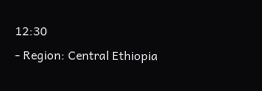12:30
- Region: Central Ethiopia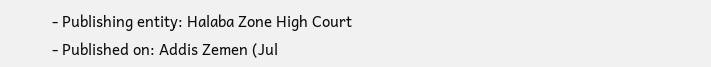- Publishing entity: Halaba Zone High Court
- Published on: Addis Zemen (Jul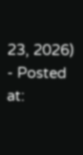23, 2026)
- Posted at: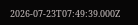2026-07-23T07:49:39.000Z